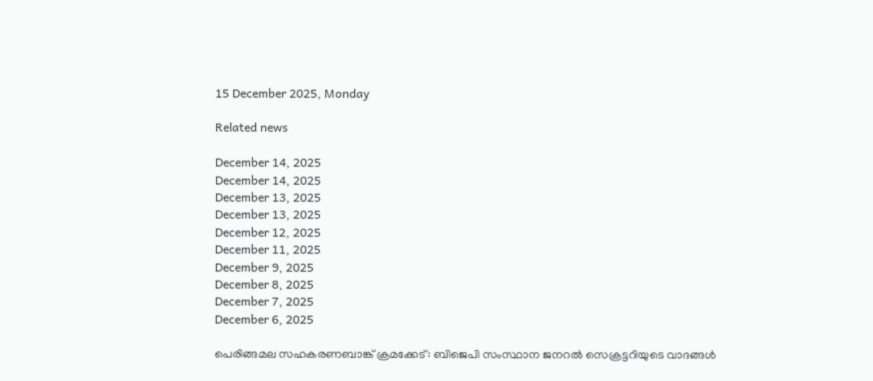15 December 2025, Monday

Related news

December 14, 2025
December 14, 2025
December 13, 2025
December 13, 2025
December 12, 2025
December 11, 2025
December 9, 2025
December 8, 2025
December 7, 2025
December 6, 2025

പെരിങ്ങമല സഹകരണബാങ്ക് ക്രമക്കേട് : ബിജെപി സംസ്ഥാന ജനറല്‍ സെക്രട്ടറിയുടെ വാദങ്ങള്‍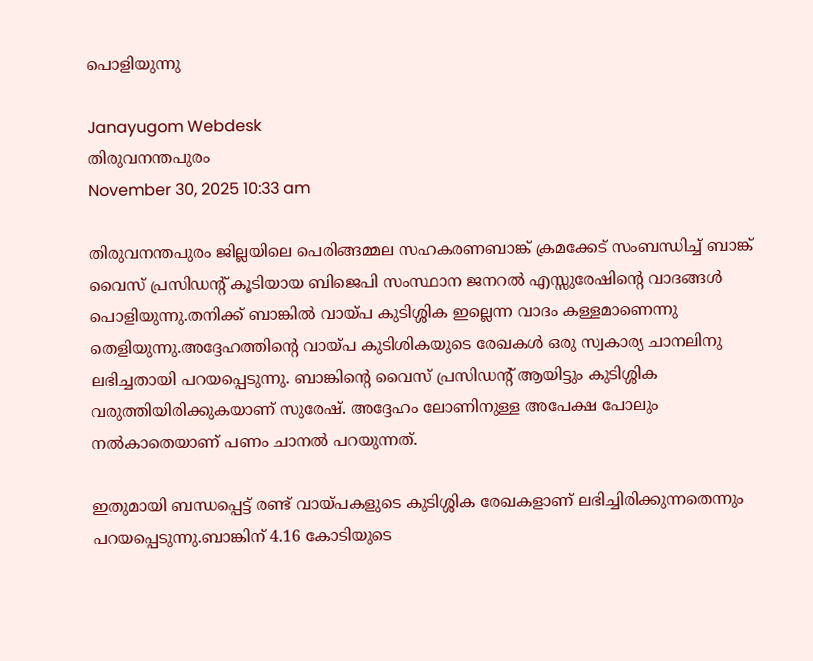പൊളിയുന്നു

Janayugom Webdesk
തിരുവനന്തപുരം
November 30, 2025 10:33 am

തിരുവനന്തപുരം ജില്ലയിലെ പെരിങ്ങമ്മല സഹകരണബാങ്ക് ക്രമക്കേട് സംബന്ധിച്ച് ബാങ്ക് വൈസ് പ്രസിഡന്റ് കൂടിയായ ബിജെപി സംസ്ഥാന ജനറല്‍ എസ്സുരേഷിന്റെ വാദങ്ങള്‍ പൊളിയുന്നു.തനിക്ക് ബാങ്കില്‍ വായ്പ കുടിശ്ശിക ഇല്ലെന്ന വാദം കള്ളമാണെന്നു തെളിയുന്നു.അദ്ദേഹത്തിന്റെ വായ്പ കുടിശികയുടെ രേഖകള്‍ ഒരു സ്വകാര്യ ചാനലിനു ലഭിച്ചതായി പറയപ്പെടുന്നു. ബാങ്കിന്റെ വൈസ് പ്രസി‍ഡന്റ് ആയിട്ടും കുടിശ്ശിക വരുത്തിയിരിക്കുകയാണ് സുരേഷ്. അദ്ദേഹം ലോണിനുള്ള അപേക്ഷ പോലും നല്‍കാതെയാണ് പണം ചാനല്‍ പറയുന്നത്.

ഇതുമായി ബന്ധപ്പെട്ട് രണ്ട് വായ്പകളുടെ കുടിശ്ശിക രേഖകളാണ് ലഭിച്ചിരിക്കുന്നതെന്നും പറയപ്പെടുന്നു.ബാങ്കിന് 4.16 കോടിയുടെ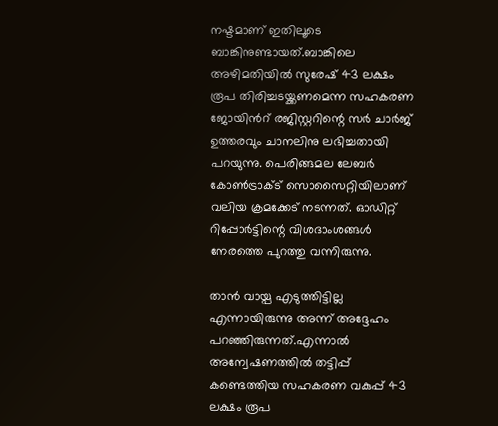നഷ്ടമാണ് ഇതിലൂടെ ബാങ്കിനുണ്ടായത്.ബാങ്കിലെ അഴിമതിയിൽ സുരേഷ് 43 ലക്ഷം രൂപ തിരിച്ചടയ്ക്കണമെന്ന സഹകരണ ജോയിന്‍റ് രജിസ്റ്ററിന്റെ സർ ചാർജ് ഉത്തരവും ചാനലിനു ലഭിച്ചതായി പറയുന്നു. പെരിങ്ങമല ലേബർ കോൺട്രാക്ട് സൊസൈറ്റിയിലാണ് വലിയ ക്രമക്കേട് നടന്നത്. ഓഡിറ്റ് റിപ്പോർട്ടിന്റെ വിശദാംശങ്ങൾ നേരത്തെ പുറത്തു വന്നിരുന്നു.

താൻ വായ്പ എടുത്തിട്ടില്ല എന്നായിരുന്നു അന്ന് അദ്ദേഹം പറഞ്ഞിരുന്നത്.എന്നാൽ അന്വേഷണത്തിൽ തട്ടിപ്പ് കണ്ടെത്തിയ സഹകരണ വകുപ്പ്‌ 43 ലക്ഷം രൂപ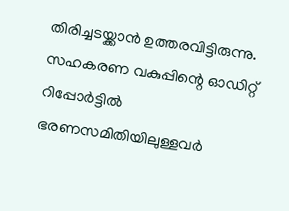തിരിച്ചടയ്ക്കാൻ ഉത്തരവിട്ടിരുന്നു. സഹകരണ വകുപ്പിന്റെ ഓഡിറ്റ് റിപ്പോര്‍ട്ടില്‍ ഭരണസമിതിയിലുള്ളവര്‍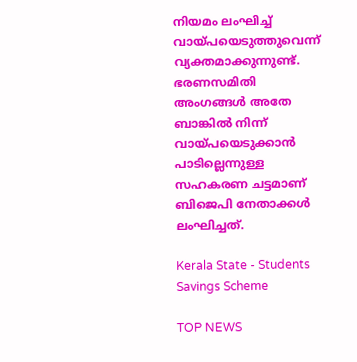നിയമം ലംഘിച്ച് വായ്പയെടുത്തുവെന്ന് വ്യക്തമാക്കുന്നുണ്ട്. ഭരണസമിതി അംഗങ്ങൾ അതേ ബാങ്കിൽ നിന്ന് വായ്പയെടുക്കാൻ പാടില്ലെന്നുള്ള സഹകരണ ചട്ടമാണ് ബിജെപി നേതാക്കൾ ലംഘിച്ചത്.

Kerala State - Students Savings Scheme

TOP NEWS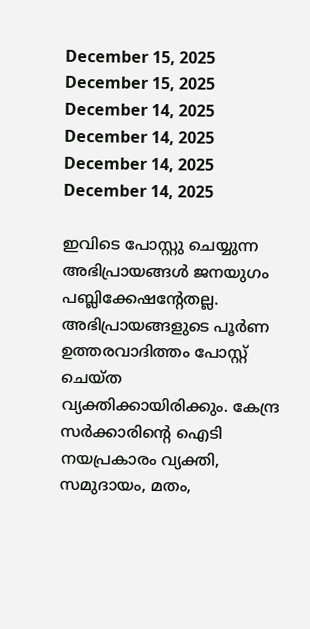December 15, 2025
December 15, 2025
December 14, 2025
December 14, 2025
December 14, 2025
December 14, 2025

ഇവിടെ പോസ്റ്റു ചെയ്യുന്ന അഭിപ്രായങ്ങള്‍ ജനയുഗം പബ്ലിക്കേഷന്റേതല്ല. അഭിപ്രായങ്ങളുടെ പൂര്‍ണ ഉത്തരവാദിത്തം പോസ്റ്റ് ചെയ്ത വ്യക്തിക്കായിരിക്കും. കേന്ദ്ര സര്‍ക്കാരിന്റെ ഐടി നയപ്രകാരം വ്യക്തി, സമുദായം, മതം,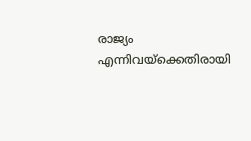രാജ്യം എന്നിവയ്‌ക്കെതിരായി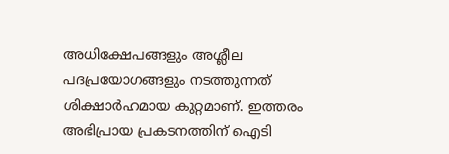അധിക്ഷേപങ്ങളും അശ്ലീല പദപ്രയോഗങ്ങളും നടത്തുന്നത് ശിക്ഷാര്‍ഹമായ കുറ്റമാണ്. ഇത്തരം അഭിപ്രായ പ്രകടനത്തിന് ഐടി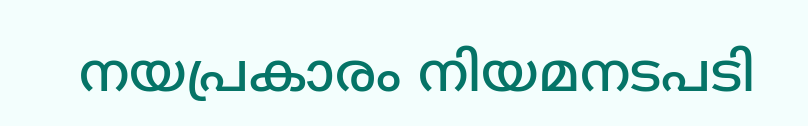നയപ്രകാരം നിയമനടപടി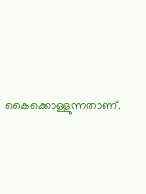കൈക്കൊള്ളുന്നതാണ്.